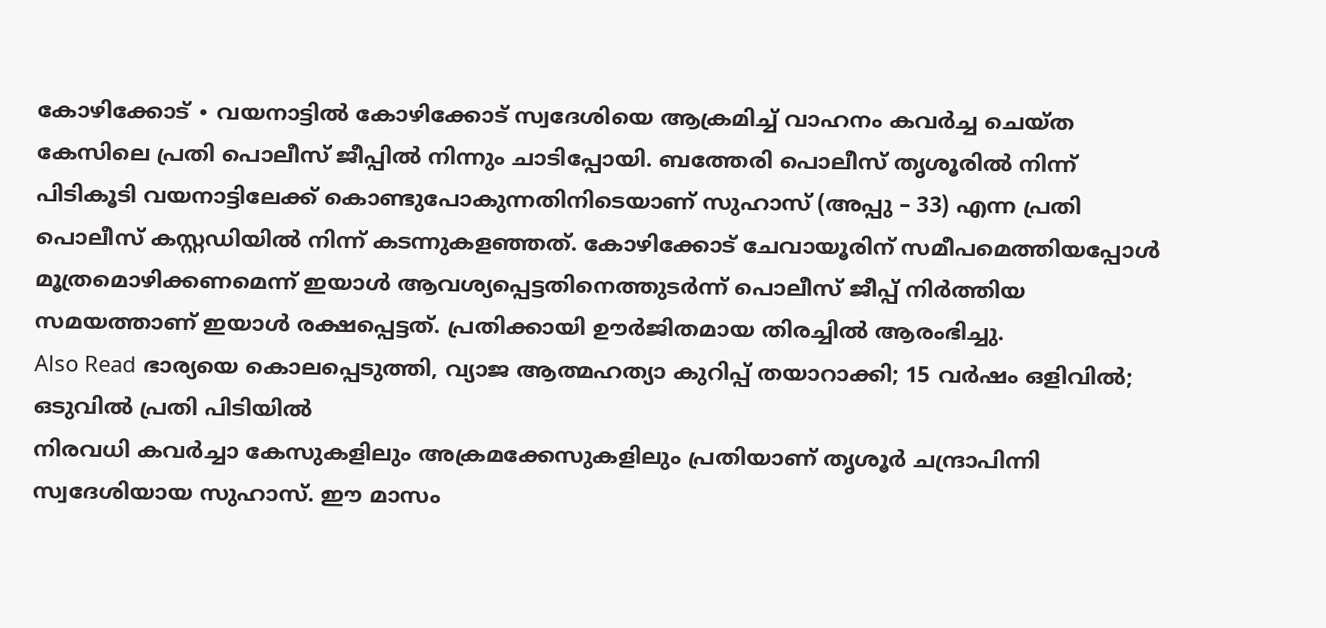കോഴിക്കോട് ∙ വയനാട്ടിൽ കോഴിക്കോട് സ്വദേശിയെ ആക്രമിച്ച് വാഹനം കവർച്ച ചെയ്ത കേസിലെ പ്രതി പൊലീസ് ജീപ്പിൽ നിന്നും ചാടിപ്പോയി. ബത്തേരി പൊലീസ് തൃശൂരിൽ നിന്ന് പിടികൂടി വയനാട്ടിലേക്ക് കൊണ്ടുപോകുന്നതിനിടെയാണ് സുഹാസ് (അപ്പു – 33) എന്ന പ്രതി പൊലീസ് കസ്റ്റഡിയിൽ നിന്ന് കടന്നുകളഞ്ഞത്. കോഴിക്കോട് ചേവായൂരിന് സമീപമെത്തിയപ്പോൾ മൂത്രമൊഴിക്കണമെന്ന് ഇയാൾ ആവശ്യപ്പെട്ടതിനെത്തുടർന്ന് പൊലീസ് ജീപ്പ് നിർത്തിയ സമയത്താണ് ഇയാൾ രക്ഷപ്പെട്ടത്. പ്രതിക്കായി ഊർജിതമായ തിരച്ചിൽ ആരംഭിച്ചു.
Also Read ഭാര്യയെ കൊലപ്പെടുത്തി, വ്യാജ ആത്മഹത്യാ കുറിപ്പ് തയാറാക്കി; 15 വർഷം ഒളിവിൽ; ഒടുവിൽ പ്രതി പിടിയിൽ
നിരവധി കവർച്ചാ കേസുകളിലും അക്രമക്കേസുകളിലും പ്രതിയാണ് തൃശൂർ ചന്ദ്രാപിന്നി സ്വദേശിയായ സുഹാസ്. ഈ മാസം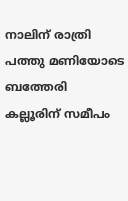നാലിന് രാത്രി പത്തു മണിയോടെ ബത്തേരി കല്ലൂരിന് സമീപം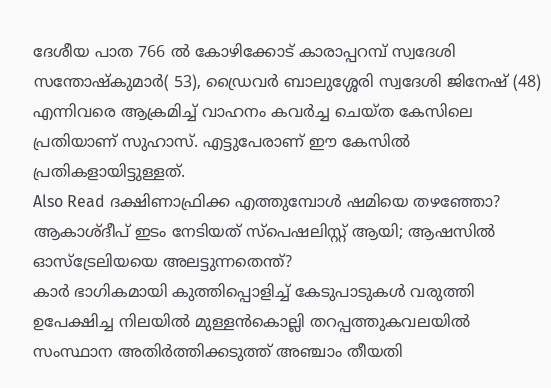ദേശീയ പാത 766 ൽ കോഴിക്കോട് കാരാപ്പറമ്പ് സ്വദേശി സന്തോഷ്കുമാർ( 53), ഡ്രൈവർ ബാലുശ്ശേരി സ്വദേശി ജിനേഷ് (48) എന്നിവരെ ആക്രമിച്ച് വാഹനം കവർച്ച ചെയ്ത കേസിലെ പ്രതിയാണ് സുഹാസ്. എട്ടുപേരാണ് ഈ കേസിൽ പ്രതികളായിട്ടുള്ളത്.
Also Read ദക്ഷിണാഫ്രിക്ക എത്തുമ്പോൾ ഷമിയെ തഴഞ്ഞോ? ആകാശ്ദീപ് ഇടം നേടിയത് സ്പെഷലിസ്റ്റ് ആയി; ആഷസിൽ ഓസ്ട്രേലിയയെ അലട്ടുന്നതെന്ത്?
കാർ ഭാഗികമായി കുത്തിപ്പൊളിച്ച് കേടുപാടുകൾ വരുത്തി ഉപേക്ഷിച്ച നിലയിൽ മുള്ളൻകൊല്ലി തറപ്പത്തുകവലയിൽ സംസ്ഥാന അതിർത്തിക്കടുത്ത് അഞ്ചാം തീയതി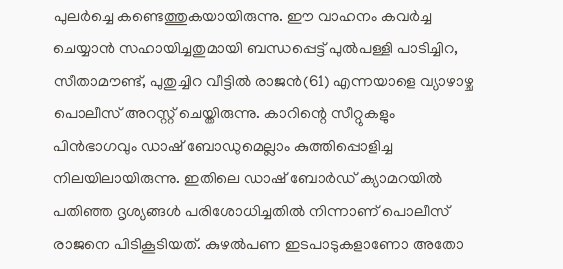പുലർച്ചെ കണ്ടെത്തുകയായിരുന്നു. ഈ വാഹനം കവർച്ച ചെയ്യാൻ സഹായിച്ചതുമായി ബന്ധപ്പെട്ട് പുൽപള്ളി പാടിച്ചിറ, സീതാമൗണ്ട്, പുതുച്ചിറ വീട്ടിൽ രാജൻ(61) എന്നയാളെ വ്യാഴാഴ്ച പൊലീസ് അറസ്റ്റ് ചെയ്തിരുന്നു. കാറിന്റെ സീറ്റുകളും പിൻഭാഗവും ഡാഷ് ബോഡുമെല്ലാം കുത്തിപ്പൊളിച്ച നിലയിലായിരുന്നു. ഇതിലെ ഡാഷ് ബോർഡ് ക്യാമറയിൽ പതിഞ്ഞ ദൃശ്യങ്ങൾ പരിശോധിച്ചതിൽ നിന്നാണ് പൊലീസ് രാജനെ പിടികൂടിയത്. കുഴൽപണ ഇടപാടുകളാണോ അതോ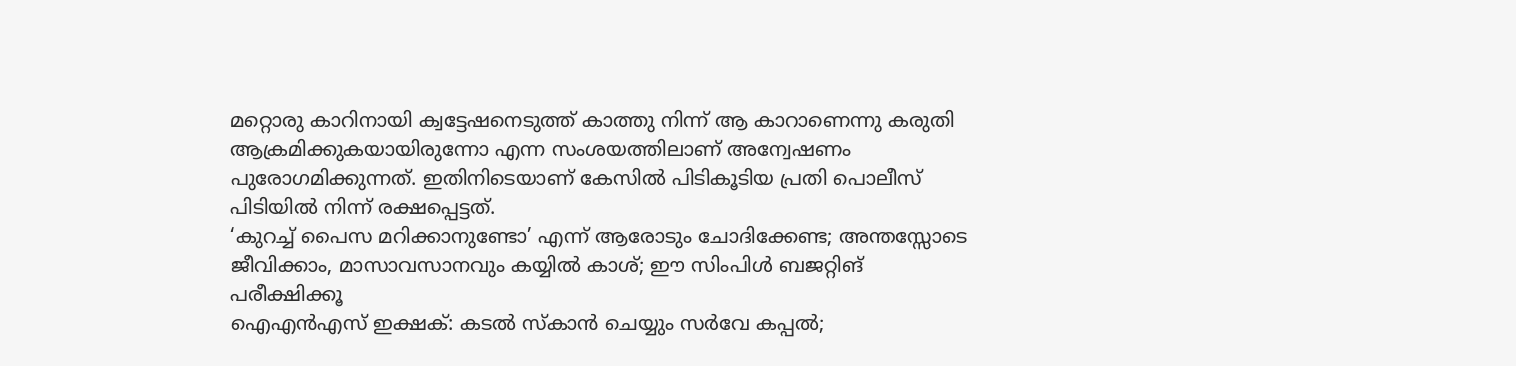മറ്റൊരു കാറിനായി ക്വട്ടേഷനെടുത്ത് കാത്തു നിന്ന് ആ കാറാണെന്നു കരുതി ആക്രമിക്കുകയായിരുന്നോ എന്ന സംശയത്തിലാണ് അന്വേഷണം പുരോഗമിക്കുന്നത്. ഇതിനിടെയാണ് കേസിൽ പിടികൂടിയ പ്രതി പൊലീസ് പിടിയിൽ നിന്ന് രക്ഷപ്പെട്ടത്.
‘കുറച്ച് പൈസ മറിക്കാനുണ്ടോ’ എന്ന് ആരോടും ചോദിക്കേണ്ട; അന്തസ്സോടെ ജീവിക്കാം, മാസാവസാനവും കയ്യിൽ കാശ്; ഈ സിംപിൾ ബജറ്റിങ് പരീക്ഷിക്കൂ
ഐഎൻഎസ് ഇക്ഷക്: കടൽ സ്കാൻ ചെയ്യും സർവേ കപ്പൽ;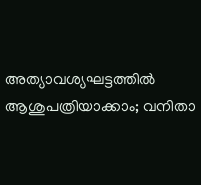അത്യാവശ്യഘട്ടത്തിൽ ആശുപത്രിയാക്കാം; വനിതാ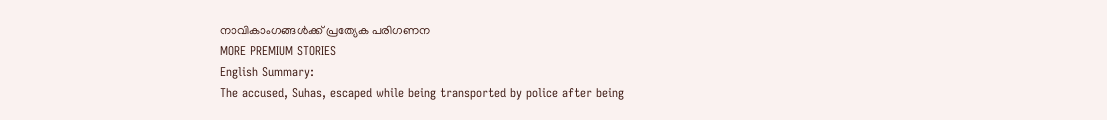നാവികാംഗങ്ങൾക്ക് പ്രത്യേക പരിഗണന
MORE PREMIUM STORIES
English Summary:
The accused, Suhas, escaped while being transported by police after being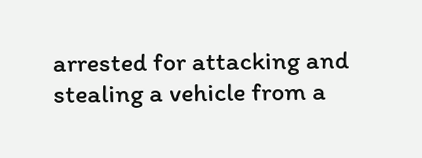arrested for attacking and stealing a vehicle from a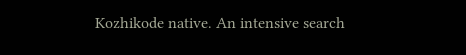Kozhikode native. An intensive search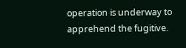operation is underway to apprehend the fugitive.